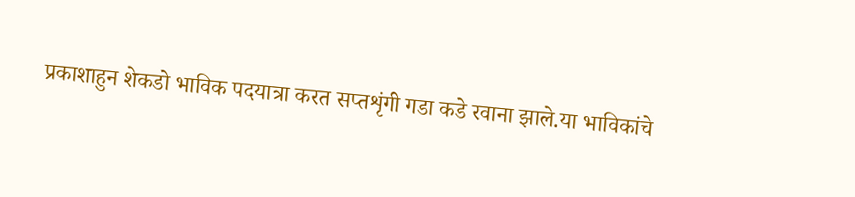प्रकाशाहुन शेकडो भाविक पदयात्रा करत सप्तशृंगी गडा कडे रवाना झाले.या भाविकांचे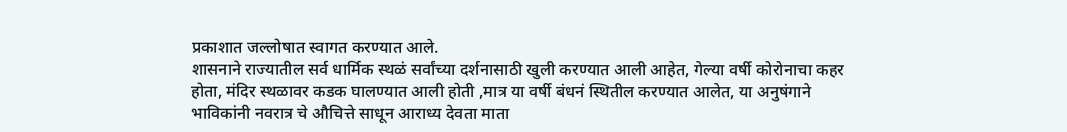प्रकाशात जल्लोषात स्वागत करण्यात आले.
शासनाने राज्यातील सर्व धार्मिक स्थळं सर्वांच्या दर्शनासाठी खुली करण्यात आली आहेत, गेल्या वर्षी कोरोनाचा कहर होता, मंदिर स्थळावर कडक घालण्यात आली होती ,मात्र या वर्षी बंधनं स्थितील करण्यात आलेत, या अनुषंगाने भाविकांनी नवरात्र चे औचित्ते साधून आराध्य देवता माता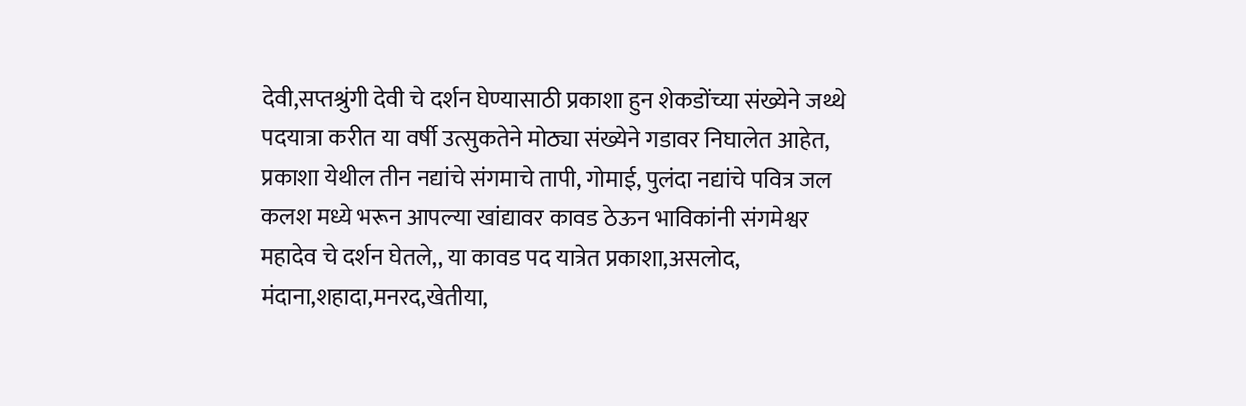देवी,सप्तश्रुंगी देवी चे दर्शन घेण्यासाठी प्रकाशा हुन शेकडोंच्या संख्येने जथ्थे पदयात्रा करीत या वर्षी उत्सुकतेने मोठ्या संख्येने गडावर निघालेत आहेत, प्रकाशा येथील तीन नद्यांचे संगमाचे तापी, गोमाई, पुलंदा नद्यांचे पवित्र जल कलश मध्ये भरून आपल्या खांद्यावर कावड ठेऊन भाविकांनी संगमेश्वर महादेव चे दर्शन घेतले,, या कावड पद यात्रेत प्रकाशा,असलोद, मंदाना,शहादा,मनरद,खेतीया,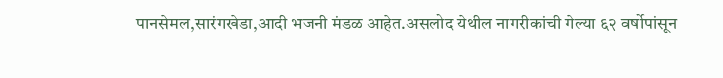पानसेमल,सारंगखेडा,आदी भजनी मंडळ आहेत.असलोद येथील नागरीकांची गेल्या ६२ वर्षोपांसून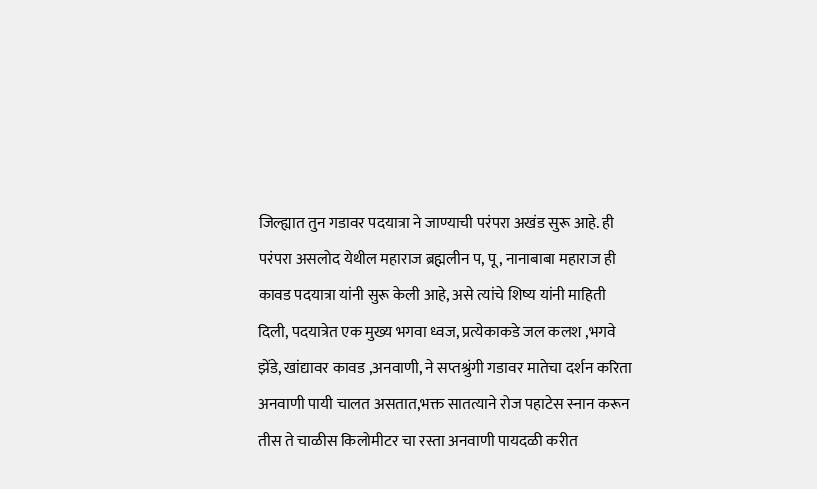जिल्ह्यात तुन गडावर पदयात्रा ने जाण्याची परंपरा अखंड सुरू आहे. ही परंपरा असलोद येथील महाराज ब्रह्मलीन प, पू, नानाबाबा महाराज ही कावड पदयात्रा यांनी सुरू केली आहे, असे त्यांचे शिष्य यांनी माहिती दिली, पदयात्रेत एक मुख्य भगवा ध्वज, प्रत्येकाकडे जल कलश ,भगवे झेंडे, खांद्यावर कावड ,अनवाणी, ने सप्तश्रुंगी गडावर मातेचा दर्शन करिता अनवाणी पायी चालत असतात,भक्त सातत्याने रोज पहाटेस स्नान करून तीस ते चाळीस किलोमीटर चा रस्ता अनवाणी पायदळी करीत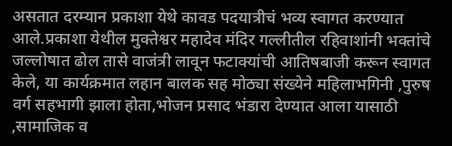असतात दरम्यान प्रकाशा येथे कावड पदयात्रीचं भव्य स्वागत करण्यात आले.प्रकाशा येथील मुक्तेश्वर महादेव मंदिर गल्लीतील रहिवाशांनी भक्तांचे जल्लोषात ढोल तासे वाजंत्री लावून फटाक्यांची आतिषबाजी करून स्वागत केले, या कार्यक्रमात लहान बालक सह मोठ्या संख्येने महिलाभगिनी ,पुरुष वर्ग सहभागी झाला होता,भोजन प्रसाद भंडारा देण्यात आला यासाठी ,सामाजिक व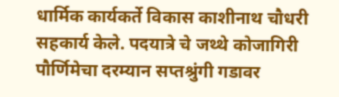धार्मिक कार्यकर्ते विकास काशीनाथ चौधरी सहकार्य केले. पदयात्रे चे जथ्थे कोजागिरी पौर्णिमेचा दरम्यान सप्तश्रुंगी गडावर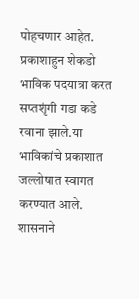पोहचणार आहेत.
प्रकाशाहुन शेकडो भाविक पदयात्रा करत सप्तशृंगी गडा कडे रवाना झाले.या भाविकांचे प्रकाशात जल्लोषात स्वागत करण्यात आले.
शासनाने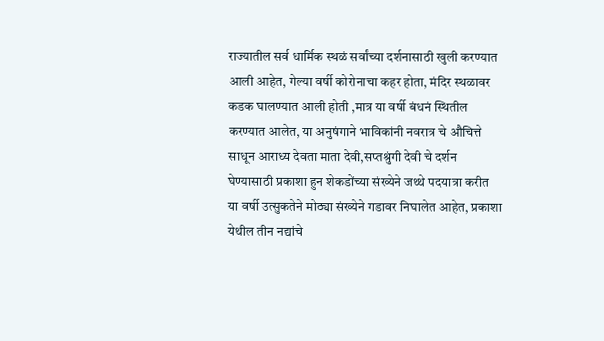राज्यातील सर्व धार्मिक स्थळं सर्वांच्या दर्शनासाठी खुली करण्यात आली आहेत, गेल्या वर्षी कोरोनाचा कहर होता, मंदिर स्थळावर कडक घालण्यात आली होती ,मात्र या वर्षी बंधनं स्थितील करण्यात आलेत, या अनुषंगाने भाविकांनी नवरात्र चे औचित्ते साधून आराध्य देवता माता देवी,सप्तश्रुंगी देवी चे दर्शन घेण्यासाठी प्रकाशा हुन शेकडोंच्या संख्येने जथ्थे पदयात्रा करीत या वर्षी उत्सुकतेने मोठ्या संख्येने गडावर निघालेत आहेत, प्रकाशा येथील तीन नद्यांचे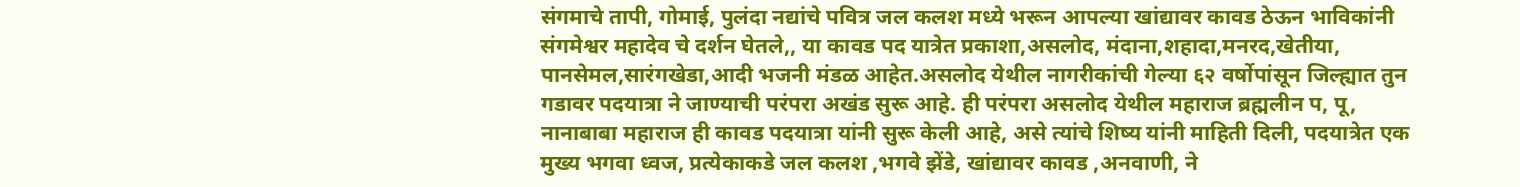संगमाचे तापी, गोमाई, पुलंदा नद्यांचे पवित्र जल कलश मध्ये भरून आपल्या खांद्यावर कावड ठेऊन भाविकांनी संगमेश्वर महादेव चे दर्शन घेतले,, या कावड पद यात्रेत प्रकाशा,असलोद, मंदाना,शहादा,मनरद,खेतीया, पानसेमल,सारंगखेडा,आदी भजनी मंडळ आहेत.असलोद येथील नागरीकांची गेल्या ६२ वर्षोपांसून जिल्ह्यात तुन गडावर पदयात्रा ने जाण्याची परंपरा अखंड सुरू आहे. ही परंपरा असलोद येथील महाराज ब्रह्मलीन प, पू, नानाबाबा महाराज ही कावड पदयात्रा यांनी सुरू केली आहे, असे त्यांचे शिष्य यांनी माहिती दिली, पदयात्रेत एक मुख्य भगवा ध्वज, प्रत्येकाकडे जल कलश ,भगवे झेंडे, खांद्यावर कावड ,अनवाणी, ने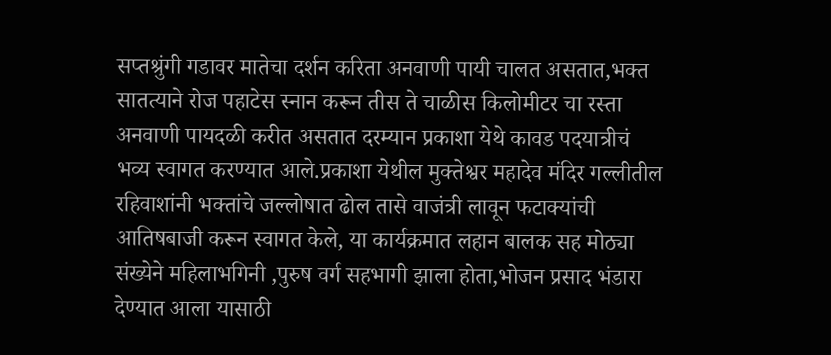सप्तश्रुंगी गडावर मातेचा दर्शन करिता अनवाणी पायी चालत असतात,भक्त सातत्याने रोज पहाटेस स्नान करून तीस ते चाळीस किलोमीटर चा रस्ता अनवाणी पायदळी करीत असतात दरम्यान प्रकाशा येथे कावड पदयात्रीचं भव्य स्वागत करण्यात आले.प्रकाशा येथील मुक्तेश्वर महादेव मंदिर गल्लीतील रहिवाशांनी भक्तांचे जल्लोषात ढोल तासे वाजंत्री लावून फटाक्यांची आतिषबाजी करून स्वागत केले, या कार्यक्रमात लहान बालक सह मोठ्या संख्येने महिलाभगिनी ,पुरुष वर्ग सहभागी झाला होता,भोजन प्रसाद भंडारा देण्यात आला यासाठी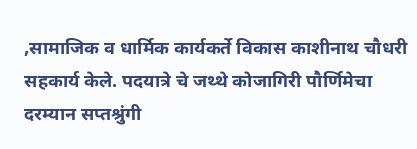,सामाजिक व धार्मिक कार्यकर्ते विकास काशीनाथ चौधरी सहकार्य केले. पदयात्रे चे जथ्थे कोजागिरी पौर्णिमेचा दरम्यान सप्तश्रुंगी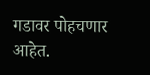गडावर पोहचणार आहेत.